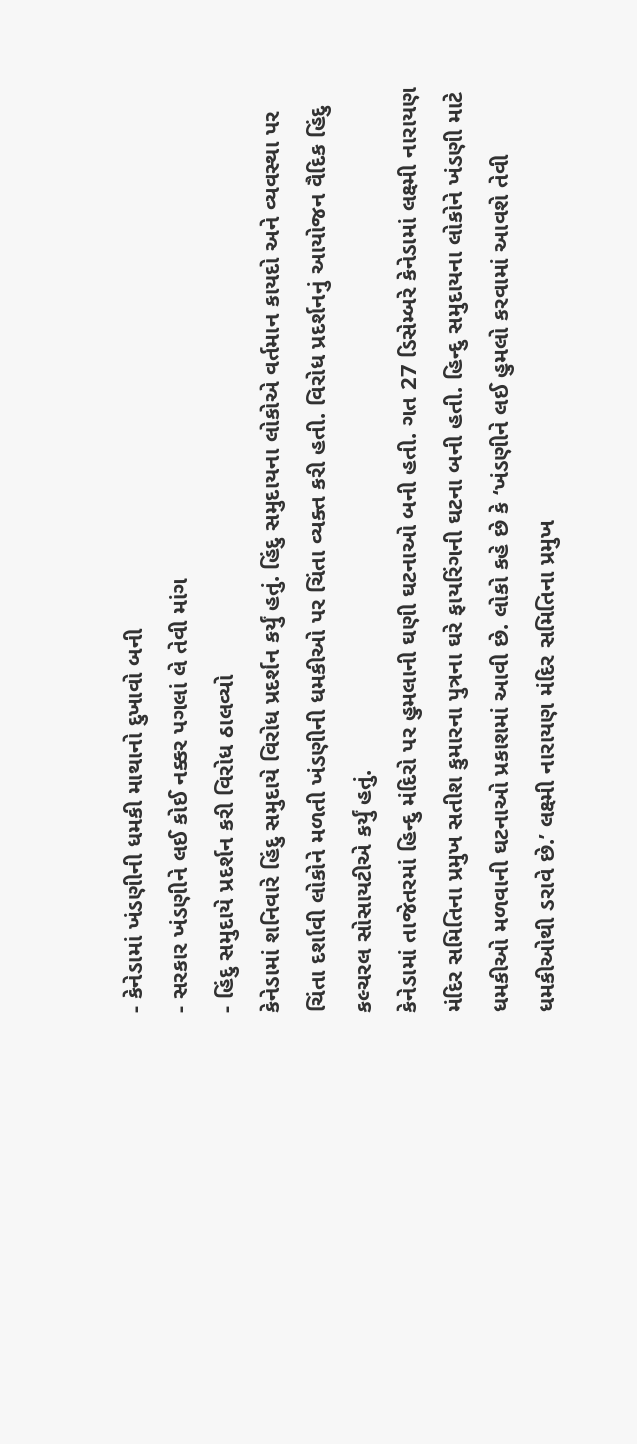- કેનેડામાં ખંડણીની ધમકી માથાનો દુખાવો બની
- સરકાર ખંડણીને લઈ કોઈ નક્કર પગલાં લે તેવી માંગ
- હિંદુ સમુદાયે પ્રદર્શન કરી વિરોધ ઠાલવ્યો
કેનેડામાં શનિવારે હિંદુ સમુદાયે વિરોધ પ્રદર્શન કર્યું હતું. હિંદુ સમુદાયના લોકોએ વર્તમાન કાયદો અને વ્યવસ્થા પર ચિંતા દર્શાવી લોકોને મળતી ખંડણીની ધમકીઓ પર ચિંતા વ્યક્ત કરી હતી. વિરોધ પ્રદર્શનનું આયોજન વૈદિક હિંદુ કલ્ચરલ સોસાયટીએ કર્યું હતું.
કેનેડામાં તાજેતરમાં હિન્દુ મંદિરો પર હુમલાની ઘણી ઘટનાઓ બની હતી. ગત 27 ડિસેમ્બરે કેનેડામાં લક્ષ્મી નારાયણ મંદિર સમિતિના પ્રમુખ સતીશ કુમારના પુત્રના ઘરે ફાયરિંગની ઘટના બની હતી. હિન્દુ સમુદાયના લોકોને ખંડણી માટે ધમકીઓ મળવાની ઘટનાઓ પ્રકાશમાં આવી છે. લોકો કહે છે કે ‘ખંડણીને લઈ હુમલો કરવામાં આવશે તેવી ધમકીઓથી ડરાવે છે.’ લક્ષ્મી નારાયણ મંદિર સમિતિના પ્રમુખ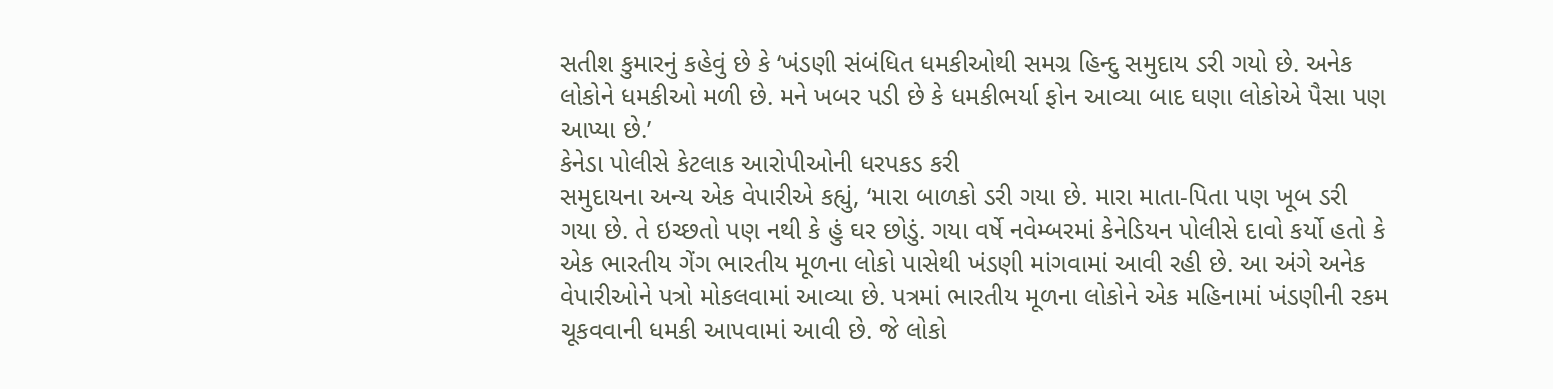સતીશ કુમારનું કહેવું છે કે ‘ખંડણી સંબંધિત ધમકીઓથી સમગ્ર હિન્દુ સમુદાય ડરી ગયો છે. અનેક લોકોને ધમકીઓ મળી છે. મને ખબર પડી છે કે ધમકીભર્યા ફોન આવ્યા બાદ ઘણા લોકોએ પૈસા પણ આપ્યા છે.’
કેનેડા પોલીસે કેટલાક આરોપીઓની ધરપકડ કરી
સમુદાયના અન્ય એક વેપારીએ કહ્યું, ‘મારા બાળકો ડરી ગયા છે. મારા માતા-પિતા પણ ખૂબ ડરી ગયા છે. તે ઇચ્છતો પણ નથી કે હું ઘર છોડું. ગયા વર્ષે નવેમ્બરમાં કેનેડિયન પોલીસે દાવો કર્યો હતો કે એક ભારતીય ગેંગ ભારતીય મૂળના લોકો પાસેથી ખંડણી માંગવામાં આવી રહી છે. આ અંગે અનેક વેપારીઓને પત્રો મોકલવામાં આવ્યા છે. પત્રમાં ભારતીય મૂળના લોકોને એક મહિનામાં ખંડણીની રકમ ચૂકવવાની ધમકી આપવામાં આવી છે. જે લોકો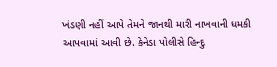ખંડણી નહીં આપે તેમને જાનથી મારી નાખવાની ધમકી આપવામાં આવી છે. કેનેડા પોલીસે હિન્દુ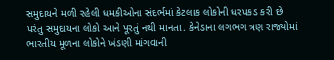સમુદાયને મળી રહેલી ધમકીઓના સંદર્ભમાં કેટલાક લોકોની ધરપકડ કરી છે પરંતુ સમુદાયના લોકો આને પૂરતું નથી માનતા. કેનેડાના લગભગ ત્રણ રાજ્યોમાં ભારતીય મૂળના લોકોને ખંડણી માંગવાની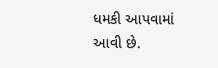ધમકી આપવામાં આવી છે.